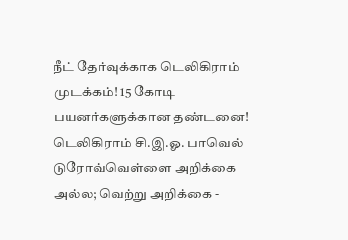நீட் தேர்வுக்காக டெலிகிராம் முடக்கம்! 15 கோடி பயனர்களுக்கான தண்டனை! டெலிகிராம் சி.இ.ஓ. பாவெல் டுரோவ்வெள்ளை அறிக்கை அல்ல; வெற்று அறிக்கை -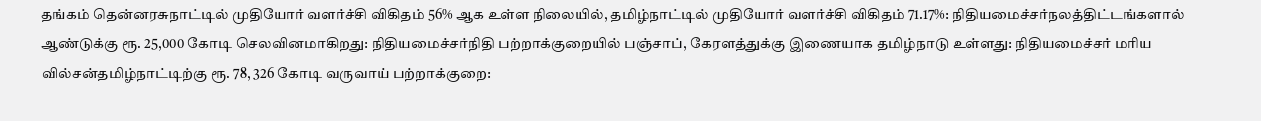தங்கம் தென்னரசுநாட்டில் முதியோர் வளர்ச்சி விகிதம் 56% ஆக உள்ள நிலையில், தமிழ்நாட்டில் முதியோர் வளர்ச்சி விகிதம் 71.17%: நிதியமைச்சர்நலத்திட்டங்களால் ஆண்டுக்கு ரூ. 25,000 கோடி செலவினமாகிறது: நிதியமைச்சர்நிதி பற்றாக்குறையில் பஞ்சாப், கேரளத்துக்கு இணையாக தமிழ்நாடு உள்ளது: நிதியமைச்சர் மரிய வில்சன்தமிழ்நாட்டிற்கு ரூ. 78, 326 கோடி வருவாய் பற்றாக்குறை: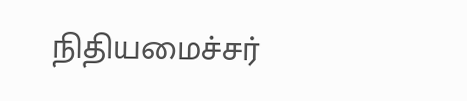நிதியமைச்சர்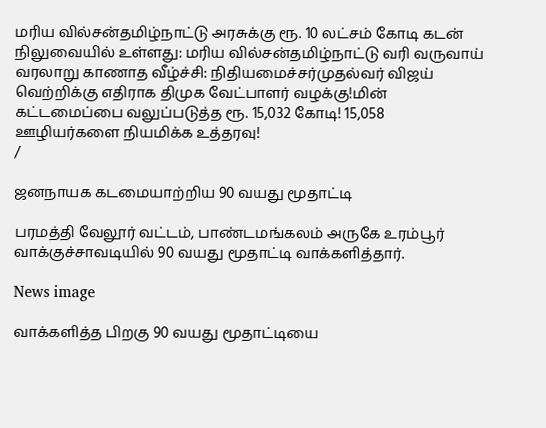மரிய வில்சன்தமிழ்நாட்டு அரசுக்கு ரூ. 10 லட்சம் கோடி கடன் நிலுவையில் உள்ளது: மரிய வில்சன்தமிழ்நாட்டு வரி வருவாய் வரலாறு காணாத வீழ்ச்சி: நிதியமைச்சர்முதல்வர் விஜய் வெற்றிக்கு எதிராக திமுக வேட்பாளர் வழக்கு!மின் கட்டமைப்பை வலுப்படுத்த ரூ. 15,032 கோடி! 15,058 ஊழியர்களை நியமிக்க உத்தரவு!
/

ஜனநாயக கடமையாற்றிய 90 வயது மூதாட்டி

பரமத்தி வேலூர் வட்டம், பாண்டமங்கலம் அருகே உரம்பூர் வாக்குச்சாவடியில் 90 வயது மூதாட்டி வாக்களித்தார்.

News image

வாக்களித்த பிறகு 90 வயது மூதாட்டியை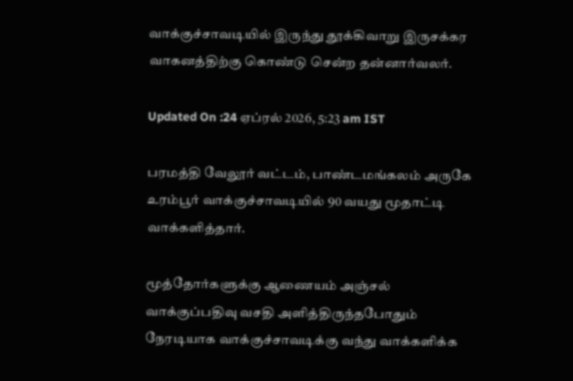வாக்குச்சாவடியில் இருந்து தூக்கிவாறு இருசக்கர வாகனத்திற்கு கொண்டு சென்ற தன்னார்வலர்.

Updated On :24 ஏப்ரல் 2026, 5:23 am IST

பரமத்தி வேலூர் வட்டம், பாண்டமங்கலம் அருகே உரம்பூர் வாக்குச்சாவடியில் 90 வயது மூதாட்டி வாக்களித்தார்.

மூத்தோர்களுக்கு ஆணையம் அஞ்சல் வாக்குப்பதிவு வசதி அளித்திருந்தபோதும் நேரடியாக வாக்குச்சாவடிக்கு வந்து வாக்களிக்க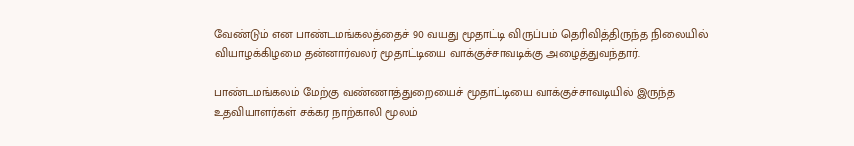வேண்டும் என பாண்டமங்கலத்தைச் 90 வயது மூதாட்டி விருப்பம் தெரிவித்திருந்த நிலையில் வியாழக்கிழமை தன்னார்வலர் மூதாட்டியை வாக்குச்சாவடிக்கு அழைத்துவந்தார்.

பாண்டமங்கலம் மேற்கு வண்ணாத்துறையைச் மூதாட்டியை வாக்குச்சாவடியில் இருந்த உதவியாளர்கள் சக்கர நாற்காலி மூலம்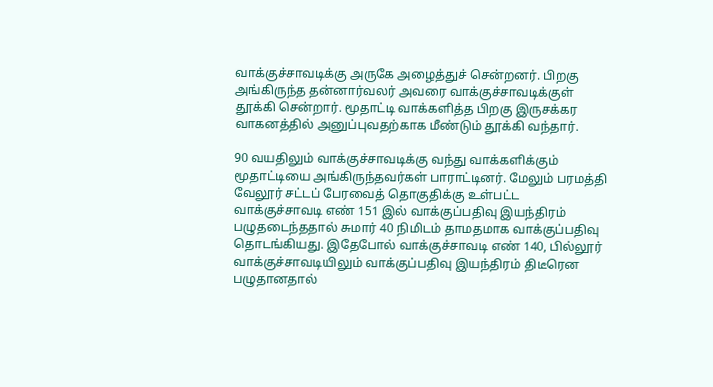வாக்குச்சாவடிக்கு அருகே அழைத்துச் சென்றனர். பிறகு அங்கிருந்த தன்னார்வலர் அவரை வாக்குச்சாவடிக்குள் தூக்கி சென்றார். மூதாட்டி வாக்களித்த பிறகு இருசக்கர வாகனத்தில் அனுப்புவதற்காக மீண்டும் தூக்கி வந்தார்.

90 வயதிலும் வாக்குச்சாவடிக்கு வந்து வாக்களிக்கும் மூதாட்டியை அங்கிருந்தவர்கள் பாராட்டினர். மேலும் பரமத்தி வேலூர் சட்டப் பேரவைத் தொகுதிக்கு உள்பட்ட வாக்குச்சாவடி எண் 151 இல் வாக்குப்பதிவு இயந்திரம் பழுதடைந்ததால் சுமார் 40 நிமிடம் தாமதமாக வாக்குப்பதிவு தொடங்கியது. இதேபோல் வாக்குச்சாவடி எண் 140, பில்லூர் வாக்குச்சாவடியிலும் வாக்குப்பதிவு இயந்திரம் திடீரென பழுதானதால்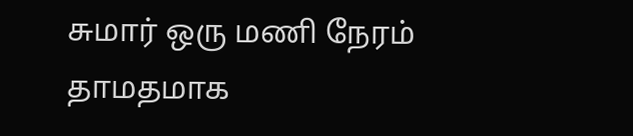சுமார் ஒரு மணி நேரம் தாமதமாக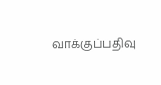வாக்குப்பதிவு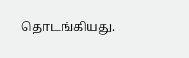தொடங்கியது.